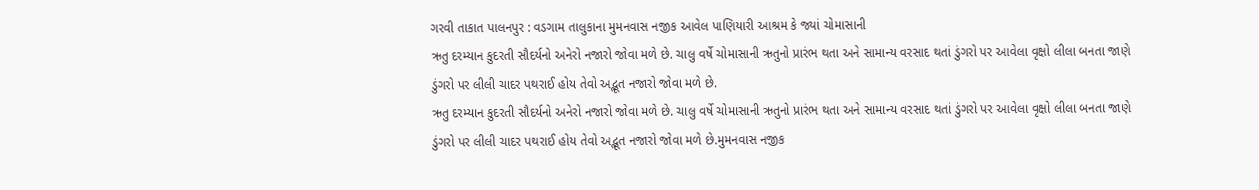ગરવી તાકાત પાલનપુર : વડગામ તાલુકાના મુમનવાસ નજીક આવેલ પાણિયારી આશ્રમ કે જ્યાં ચોમાસાની
ઋતુ દરમ્યાન કુદરતી સૌદર્યનો અનેરો નજારો જોવા મળે છે. ચાલુ વર્ષે ચોમાસાની ઋતુનો પ્રારંભ થતા અને સામાન્ય વરસાદ થતાં ડુંગરો પર આવેલા વૃક્ષો લીલા બનતા જાણે ડુંગરો પર લીલી ચાદર પથરાઈ હોય તેવો અદ્ભૂત નજારો જોવા મળે છે.
ઋતુ દરમ્યાન કુદરતી સૌદર્યનો અનેરો નજારો જોવા મળે છે. ચાલુ વર્ષે ચોમાસાની ઋતુનો પ્રારંભ થતા અને સામાન્ય વરસાદ થતાં ડુંગરો પર આવેલા વૃક્ષો લીલા બનતા જાણે ડુંગરો પર લીલી ચાદર પથરાઈ હોય તેવો અદ્ભૂત નજારો જોવા મળે છે.મુમનવાસ નજીક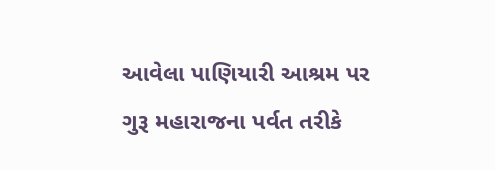આવેલા પાણિયારી આશ્રમ પર ગુરૂ મહારાજના પર્વત તરીકે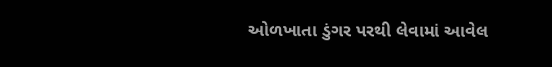ઓળખાતા ડુંગર પરથી લેવામાં આવેલ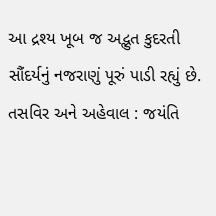આ દ્રશ્ય ખૂબ જ અદ્ભુત કુદરતી સૌંદર્યનું નજરાણું પૂરું પાડી રહ્યું છે.
તસવિર અને અહેવાલ : જયંતિ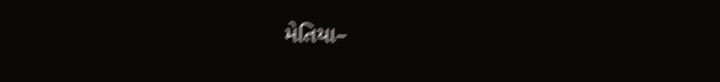મેતિયા–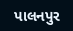પાલનપુર